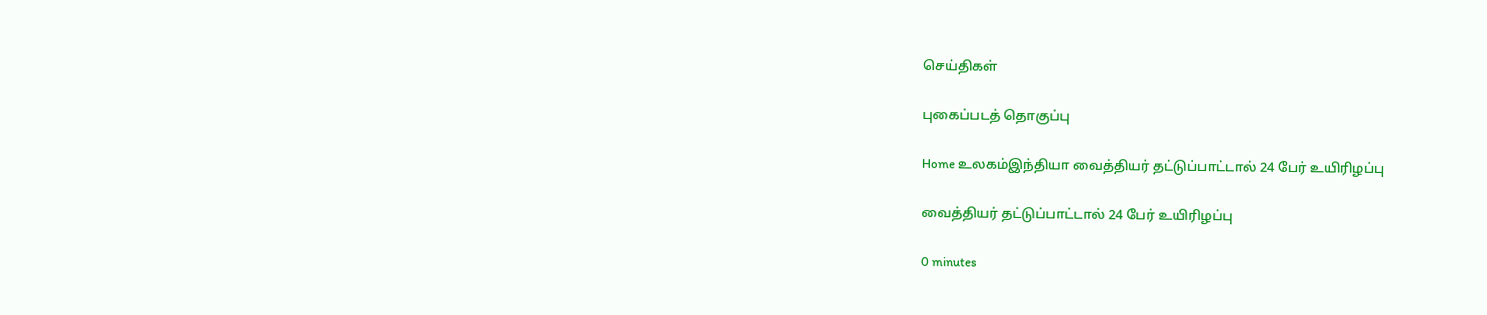செய்திகள்

புகைப்படத் தொகுப்பு

Home உலகம்இந்தியா வைத்தியர் தட்டுப்பாட்டால் 24 பேர் உயிரிழப்பு

வைத்தியர் தட்டுப்பாட்டால் 24 பேர் உயிரிழப்பு

0 minutes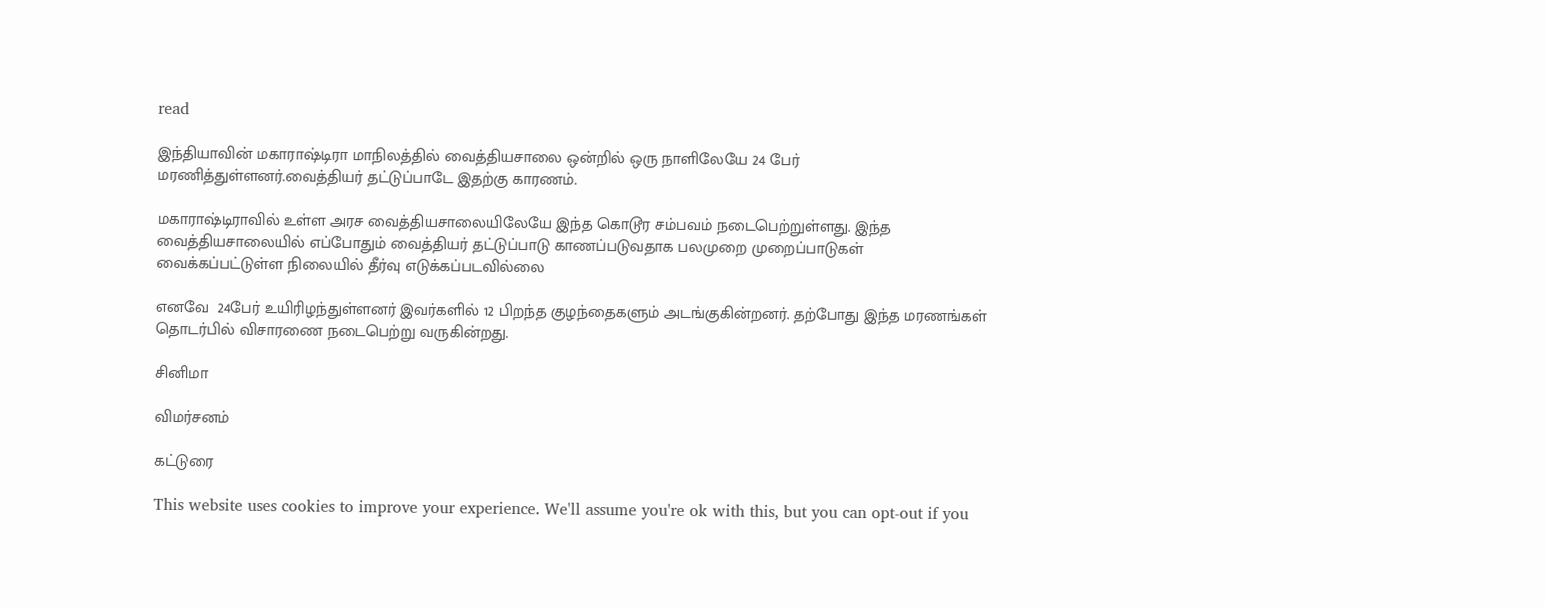read

இந்தியாவின் மகாராஷ்டிரா மாநிலத்தில் வைத்தியசாலை ஒன்றில் ஒரு நாளிலேயே 24 பேர் மரணித்துள்ளனர்.வைத்தியர் தட்டுப்பாடே இதற்கு காரணம்.

மகாராஷ்டிராவில் உள்ள அரச வைத்தியசாலையிலேயே இந்த கொடூர சம்பவம் நடைபெற்றுள்ளது. இந்த வைத்தியசாலையில் எப்போதும் வைத்தியர் தட்டுப்பாடு காணப்படுவதாக பலமுறை முறைப்பாடுகள் வைக்கப்பட்டுள்ள நிலையில் தீர்வு எடுக்கப்படவில்லை

எனவே  24பேர் உயிரிழந்துள்ளனர் இவர்களில் 12 பிறந்த குழந்தைகளும் அடங்குகின்றனர். தற்போது இந்த மரணங்கள் தொடர்பில் விசாரணை நடைபெற்று வருகின்றது.

சினிமா

விமர்சனம்

கட்டுரை

This website uses cookies to improve your experience. We'll assume you're ok with this, but you can opt-out if you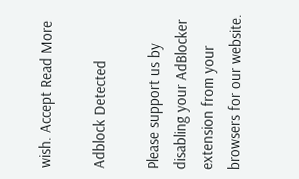wish. Accept Read More

Adblock Detected

Please support us by disabling your AdBlocker extension from your browsers for our website.